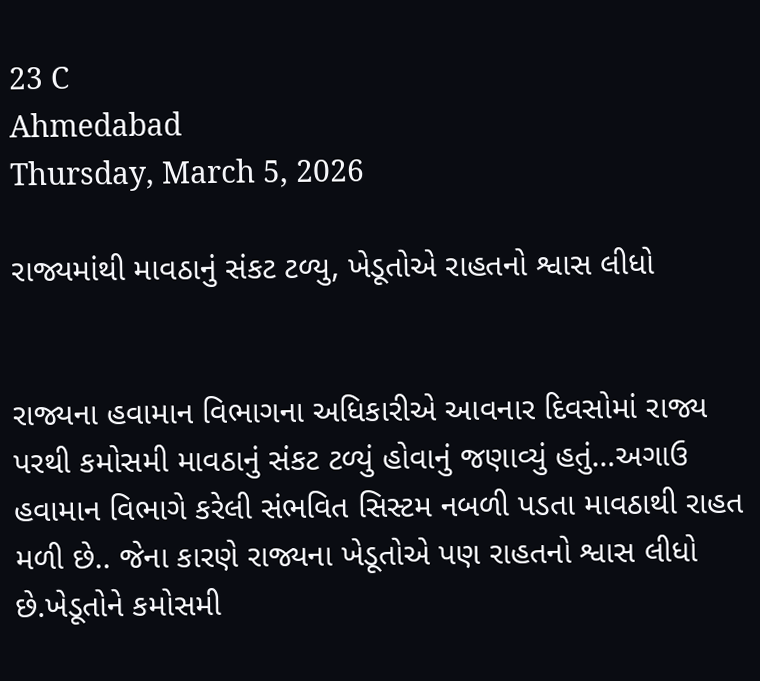23 C
Ahmedabad
Thursday, March 5, 2026

રાજ્યમાંથી માવઠાનું સંકટ ટળ્યુ, ખેડૂતોએ રાહતનો શ્વાસ લીધો


રાજ્યના હવામાન વિભાગના અધિકારીએ આવનાર દિવસોમાં રાજ્ય પરથી કમોસમી માવઠાનું સંકટ ટળ્યું હોવાનું જણાવ્યું હતું…અગાઉ હવામાન વિભાગે કરેલી સંભવિત સિસ્ટમ નબળી પડતા માવઠાથી રાહત મળી છે.. જેના કારણે રાજ્યના ખેડૂતોએ પણ રાહતનો શ્વાસ લીધો છે.ખેડૂતોને કમોસમી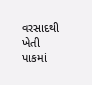વરસાદથી ખેતી પાકમાં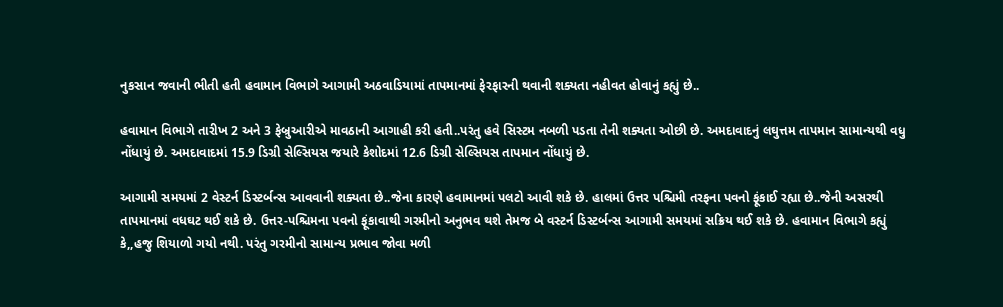નુકસાન જવાની ભીતી હતી હવામાન વિભાગે આગામી અઠવાડિયામાં તાપમાનમાં ફેરફારની થવાની શક્યતા નહીવત હોવાનું કહ્યું છે..

હવામાન વિભાગે તારીખ 2 અને 3 ફેબ્રુઆરીએ માવઠાની આગાહી કરી હતી..પરંતુ હવે સિસ્ટમ નબળી પડતા તેની શક્યતા ઓછી છે. અમદાવાદનું લઘુત્તમ તાપમાન સામાન્યથી વધુ નોંધાયું છે. અમદાવાદમાં 15.9 ડિગ્રી સેલ્સિયસ જયારે કેશોદમાં 12.6 ડિગ્રી સેલ્સિયસ તાપમાન નોંધાયું છે.

આગામી સમયમાં 2 વેસ્ટર્ન ડિસ્ટર્બન્સ આવવાની શક્યતા છે..જેના કારણે હવામાનમાં પલટો આવી શકે છે. હાલમાં ઉત્તર પશ્ચિમી તરફના પવનો ફૂંકાઈ રહ્યા છે..જેની અસરથી તાપમાનમાં વધઘટ થઈ શકે છે. ઉત્તર-પશ્ચિમના પવનો ફૂંકાવાથી ગરમીનો અનુભવ થશે તેમજ બે વસ્ટર્ન ડિસ્ટર્બન્સ આગામી સમયમાં સક્રિય થઈ શકે છે. હવામાન વિભાગે કહ્યું કે,,હજુ શિયાળો ગયો નથી. પરંતુ ગરમીનો સામાન્ય પ્રભાવ જોવા મળી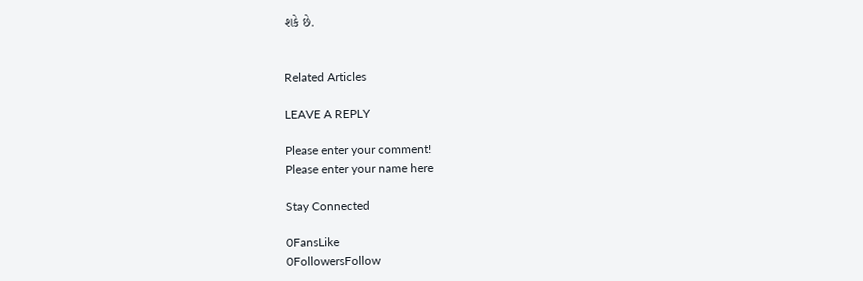શકે છે.


Related Articles

LEAVE A REPLY

Please enter your comment!
Please enter your name here

Stay Connected

0FansLike
0FollowersFollow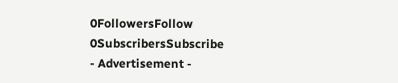0FollowersFollow
0SubscribersSubscribe
- Advertisement -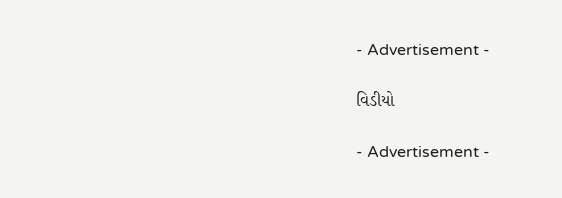- Advertisement -

વિડીયો

- Advertisement -